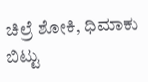ಚಿಲ್ರೆ ಶೋಕಿ, ಧಿಮಾಕು ಬಿಟ್ಟು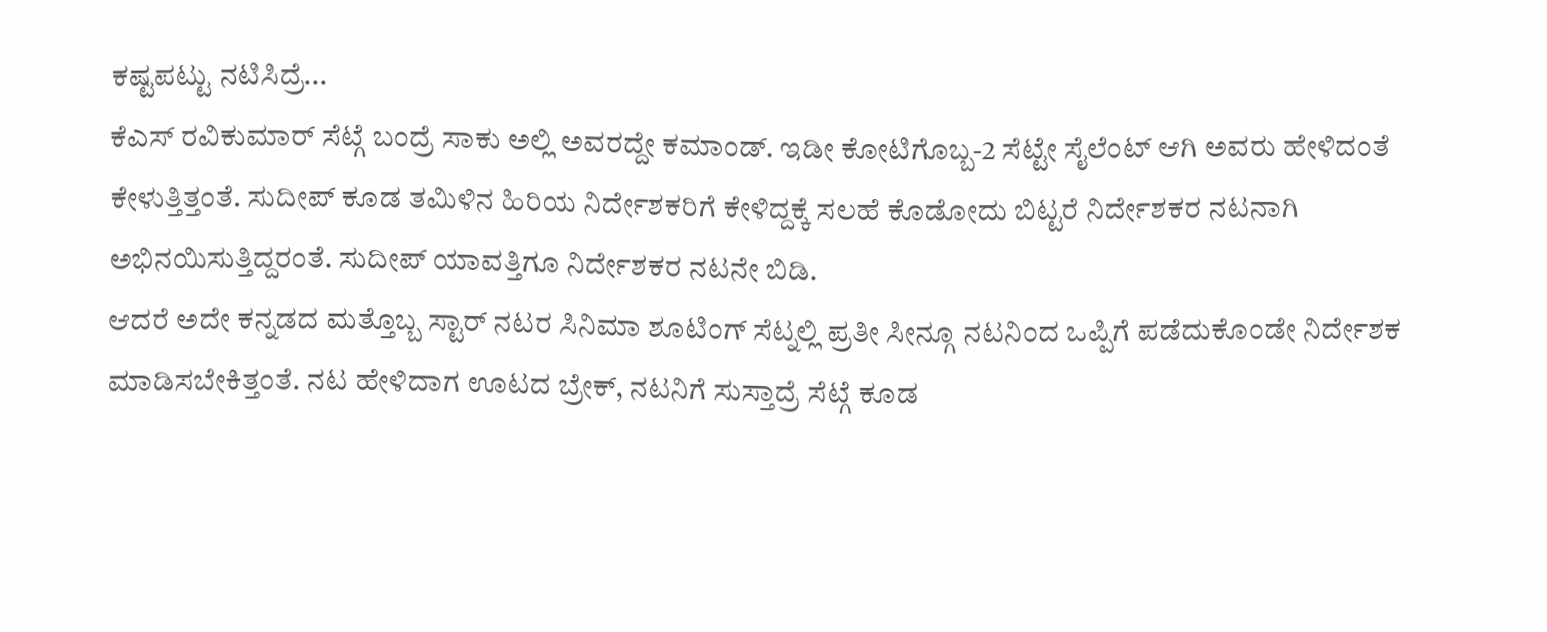ಕಷ್ಟಪಟ್ಟು ನಟಿಸಿದ್ರೆ...
ಕೆಎಸ್ ರವಿಕುಮಾರ್ ಸೆಟ್ಗೆ ಬಂದ್ರೆ ಸಾಕು ಅಲ್ಲಿ ಅವರದ್ದೇ ಕಮಾಂಡ್. ಇಡೀ ಕೋಟಿಗೊಬ್ಬ-2 ಸೆಟ್ಟೇ ಸೈಲೆಂಟ್ ಆಗಿ ಅವರು ಹೇಳಿದಂತೆ ಕೇಳುತ್ತಿತ್ತಂತೆ. ಸುದೀಪ್ ಕೂಡ ತಮಿಳಿನ ಹಿರಿಯ ನಿರ್ದೇಶಕರಿಗೆ ಕೇಳಿದ್ದಕ್ಕೆ ಸಲಹೆ ಕೊಡೋದು ಬಿಟ್ಟರೆ ನಿರ್ದೇಶಕರ ನಟನಾಗಿ ಅಭಿನಯಿಸುತ್ತಿದ್ದರಂತೆ. ಸುದೀಪ್ ಯಾವತ್ತಿಗೂ ನಿರ್ದೇಶಕರ ನಟನೇ ಬಿಡಿ.
ಆದರೆ ಅದೇ ಕನ್ನಡದ ಮತ್ತೊಬ್ಬ ಸ್ಟಾರ್ ನಟರ ಸಿನಿಮಾ ಶೂಟಿಂಗ್ ಸೆಟ್ನಲ್ಲಿ ಪ್ರತೀ ಸೀನ್ಗೂ ನಟನಿಂದ ಒಪ್ಪಿಗೆ ಪಡೆದುಕೊಂಡೇ ನಿರ್ದೇಶಕ ಮಾಡಿಸಬೇಕಿತ್ತಂತೆ. ನಟ ಹೇಳಿದಾಗ ಊಟದ ಬ್ರೇಕ್, ನಟನಿಗೆ ಸುಸ್ತಾದ್ರೆ ಸೆಟ್ಗೆ ಕೂಡ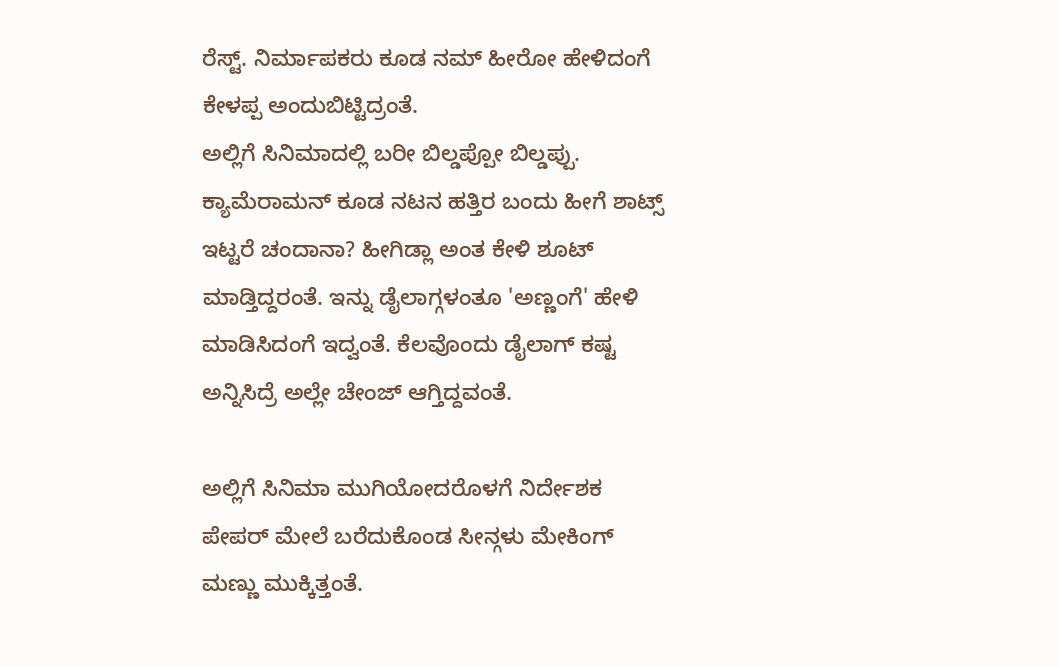ರೆಸ್ಟ್. ನಿರ್ಮಾಪಕರು ಕೂಡ ನಮ್ ಹೀರೋ ಹೇಳಿದಂಗೆ ಕೇಳಪ್ಪ ಅಂದುಬಿಟ್ಟಿದ್ರಂತೆ.
ಅಲ್ಲಿಗೆ ಸಿನಿಮಾದಲ್ಲಿ ಬರೀ ಬಿಲ್ಡಪ್ಪೋ ಬಿಲ್ಡಪ್ಪು. ಕ್ಯಾಮೆರಾಮನ್ ಕೂಡ ನಟನ ಹತ್ತಿರ ಬಂದು ಹೀಗೆ ಶಾಟ್ಸ್ ಇಟ್ಟರೆ ಚಂದಾನಾ? ಹೀಗಿಡ್ಲಾ ಅಂತ ಕೇಳಿ ಶೂಟ್ ಮಾಡ್ತಿದ್ದರಂತೆ. ಇನ್ನು ಡೈಲಾಗ್ಗಳಂತೂ 'ಅಣ್ಣಂಗೆ' ಹೇಳಿ ಮಾಡಿಸಿದಂಗೆ ಇದ್ವಂತೆ. ಕೆಲವೊಂದು ಡೈಲಾಗ್ ಕಷ್ಟ ಅನ್ನಿಸಿದ್ರೆ ಅಲ್ಲೇ ಚೇಂಜ್ ಆಗ್ತಿದ್ದವಂತೆ.

ಅಲ್ಲಿಗೆ ಸಿನಿಮಾ ಮುಗಿಯೋದರೊಳಗೆ ನಿರ್ದೇಶಕ ಪೇಪರ್ ಮೇಲೆ ಬರೆದುಕೊಂಡ ಸೀನ್ಗಳು ಮೇಕಿಂಗ್ ಮಣ್ಣು ಮುಕ್ಕಿತ್ತಂತೆ.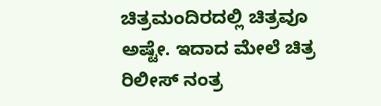ಚಿತ್ರಮಂದಿರದಲ್ಲಿ ಚಿತ್ರವೂ ಅಷ್ಟೇ. ಇದಾದ ಮೇಲೆ ಚಿತ್ರ ರಿಲೀಸ್ ನಂತ್ರ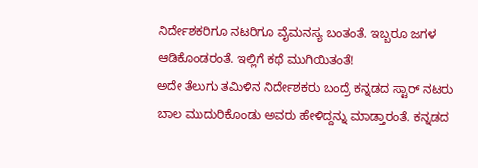ನಿರ್ದೇಶಕರಿಗೂ ನಟರಿಗೂ ವೈಮನಸ್ಯ ಬಂತಂತೆ. ಇಬ್ಬರೂ ಜಗಳ ಆಡಿಕೊಂಡರಂತೆ. ಇಲ್ಲಿಗೆ ಕಥೆ ಮುಗಿಯಿತಂತೆ!
ಅದೇ ತೆಲುಗು ತಮಿಳಿನ ನಿರ್ದೇಶಕರು ಬಂದ್ರೆ ಕನ್ನಡದ ಸ್ಟಾರ್ ನಟರು ಬಾಲ ಮುದುರಿಕೊಂಡು ಅವರು ಹೇಳಿದ್ದನ್ನು ಮಾಡ್ತಾರಂತೆ. ಕನ್ನಡದ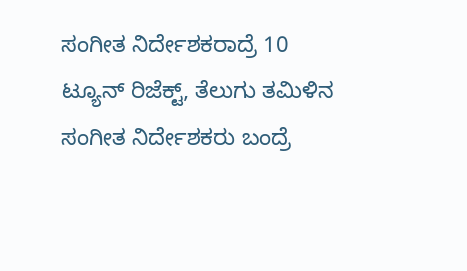ಸಂಗೀತ ನಿರ್ದೇಶಕರಾದ್ರೆ 10 ಟ್ಯೂನ್ ರಿಜೆಕ್ಟ್, ತೆಲುಗು ತಮಿಳಿನ ಸಂಗೀತ ನಿರ್ದೇಶಕರು ಬಂದ್ರೆ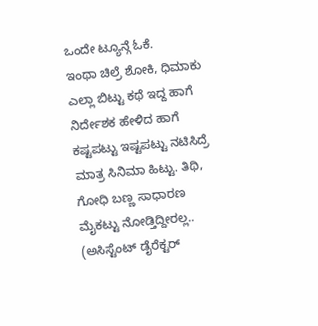ಒಂದೇ ಟ್ಯೂನ್ಗೆ ಓಕೆ.
ಇಂಥಾ ಚಿಲ್ರೆ ಶೋಕಿ, ಧಿಮಾಕು ಎಲ್ಲಾ ಬಿಟ್ಟು ಕಥೆ ಇದ್ದ ಹಾಗೆ ನಿರ್ದೇಶಕ ಹೇಳಿದ ಹಾಗೆ ಕಷ್ಟಪಟ್ಟು ಇಷ್ಟಪಟ್ಟು ನಟಿಸಿದ್ರೆ ಮಾತ್ರ ಸಿನಿಮಾ ಹಿಟ್ಟು. ತಿಥಿ, ಗೋಧಿ ಬಣ್ಣ ಸಾಧಾರಣ ಮೈಕಟ್ಟು ನೋಡ್ತಿದ್ದೀರಲ್ಲ.. (ಅಸಿಸ್ಟೆಂಟ್ ಡೈರೆಕ್ಟರ್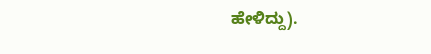ಹೇಳಿದ್ದು).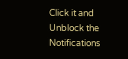Click it and Unblock the Notifications